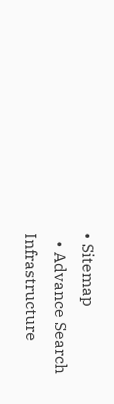• Sitemap
  • Advance Search
Infrastructure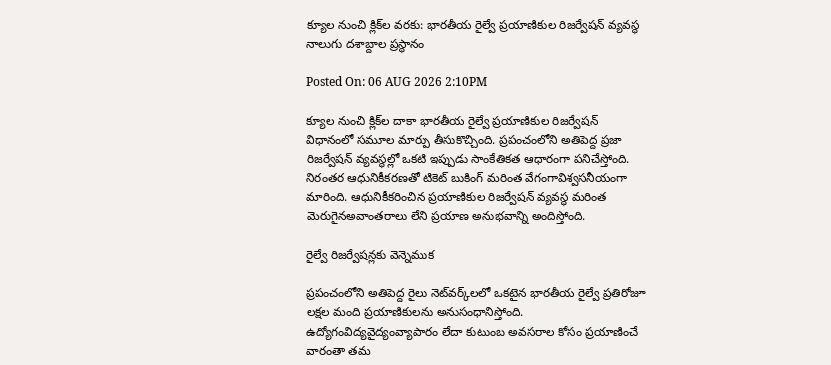క్యూల నుంచి క్లిక్‌ల వ‌ర‌కు: భారతీయ రైల్వే ప్రయాణికుల రిజర్వేషన్‌ వ్యవస్థ నాలుగు దశాబ్దాల ప్రస్థానం

Posted On: 06 AUG 2026 2:10PM

క్యూల నుంచి క్లిక్‌ల దాకా భారతీయ రైల్వే ప్రయాణికుల రిజర్వేషన్‌ విధానంలో సమూల మార్పు తీసుకొచ్చింది. ప్రపంచంలోని అతిపెద్ద ప్రజా రిజర్వేషన్‌ వ్యవస్థల్లో ఒకటి ఇప్పుడు సాంకేతికత ఆధారంగా పనిచేస్తోంది. నిరంతర ఆధునికీకరణతో టికెట్‌ బుకింగ్‌ మరింత వేగంగావిశ్వసనీయంగా మారింది. ఆధునికీకరించిన ప్రయాణికుల రిజర్వేషన్‌ వ్యవస్థ మరింత మెరుగైనఅవాంతరాలు లేని ప్రయాణ అనుభవాన్ని అందిస్తోంది.

రైల్వే రిజర్వేషన్లకు వెన్నెముక

ప్రపంచంలోని అతిపెద్ద రైలు నెట్‌వర్క్‌లలో ఒకటైన భారతీయ రైల్వే ప్రతిరోజూ లక్షల మంది ప్రయాణికులను అనుసంధానిస్తోంది. ఉద్యోగంవిద్యవైద్యంవ్యాపారం లేదా కుటుంబ అవసరాల కోసం ప్రయాణించే వారంతా తమ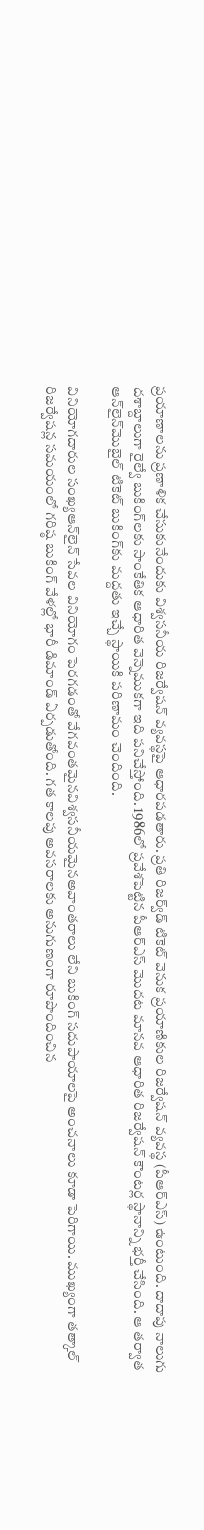ప్రయాణాలను ప్రణాళిక చేసుకునేందుకు విశ్వసనీయ రిజర్వేషన్‌ వ్యవస్థపై ఆధారపడతారు. ప్రతి రిజర్వ్‌డ్‌ టికెట్‌ వెనుక ప్రయాణికుల రిజర్వేషన్‌ వ్యవస్థ (పీఆర్‌ఎస్‌) ఉంటుంది. దాదాపు నాలుగు దశాబ్దాలుగా రైల్వే బుకింగ్‌లకు సాంకేతిక ఆధారిత వెన్నెముకగా ఇది పనిచేస్తోంది. 1986లో ప్రవేశపెట్టిన పీఆర్‌ఎస్‌ మొదట మానవ ఆధారిత రిజర్వేషన్‌ కౌంటర్ల స్థానాన్ని భర్తీ చేసింది. ఆ తర్వాత ఆన్‌లైన్‌మొబైల్‌ టికెట్‌ బుకింగ్‌కు మద్దతు ఇచ్చే స్థాయికి పరిణామం చెందింది.

వినియోగదారుల సంఖ్యఆన్‌లైన్‌ సేవల వినియోగం పెరగడంతో వేగవంతమైనవిశ్వసనీయమైనఅవాంతరాలు లేని బుకింగ్‌ సదుపాయాలపై అంచనాలు కూడా పెరిగాయి. ముఖ్యంగా తత్కాల్‌ రిజర్వేషన్ల సమయంలో గరిష్ఠ బుకింగ్‌ వేళల్లో భారీ డిమాండ్‌ ఏర్పడుతోంది. గత కాలపు అవసరాలకు అనుగుణంగా రూపొందించిన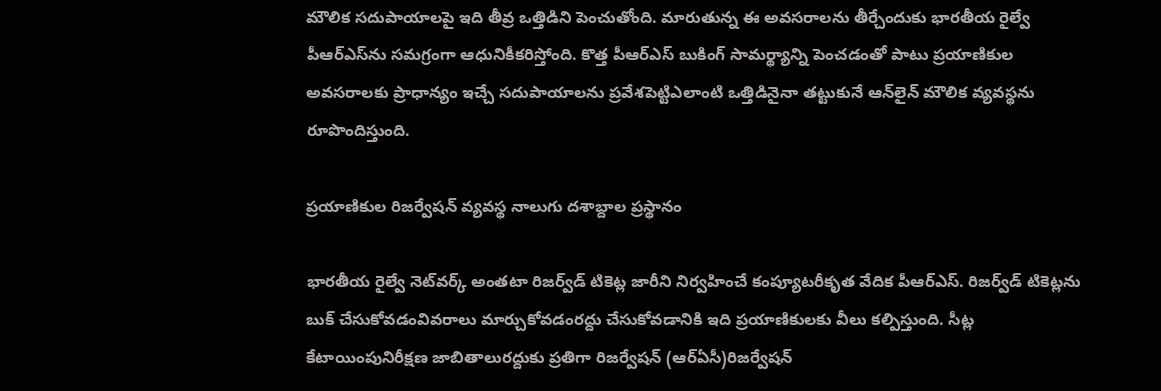మౌలిక సదుపాయాలపై ఇది తీవ్ర ఒత్తిడిని పెంచుతోంది. మారుతున్న ఈ అవసరాలను తీర్చేందుకు భారతీయ రైల్వే పీఆర్‌ఎస్‌ను సమగ్రంగా ఆధునికీకరిస్తోంది. కొత్త పీఆర్‌ఎస్‌ బుకింగ్‌ సామర్థ్యాన్ని పెంచడంతో పాటు ప్రయాణికుల అవసరాలకు ప్రాధాన్యం ఇచ్చే సదుపాయాలను ప్రవేశపెట్టిఎలాంటి ఒత్తిడినైనా తట్టుకునే ఆన్‌లైన్‌ మౌలిక వ్యవస్థను రూపొందిస్తుంది.

ప్రయాణికుల రిజర్వేషన్‌ వ్యవస్థ నాలుగు దశాబ్దాల ప్రస్థానం

భారతీయ రైల్వే నెట్‌వర్క్‌ అంతటా రిజర్వ్‌డ్‌ టికెట్ల జారీని నిర్వహించే కంప్యూటరీకృత వేదిక పీఆర్‌ఎస్‌. రిజర్వ్‌డ్‌ టికెట్లను బుక్‌ చేసుకోవడంవివరాలు మార్చుకోవడంరద్దు చేసుకోవడానికి ఇది ప్రయాణికులకు వీలు కల్పిస్తుంది. సీట్ల కేటాయింపునిరీక్షణ జాబితాలురద్దుకు ప్రతిగా రిజర్వేషన్‌ (ఆర్‌ఏసీ)రిజర్వేషన్‌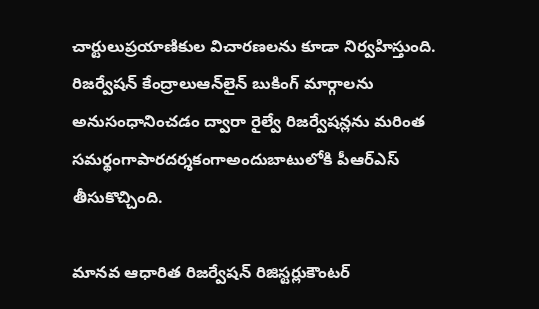చార్టులుప్రయాణికుల విచారణలను కూడా నిర్వహిస్తుంది. రిజర్వేషన్‌ కేంద్రాలుఆన్‌లైన్‌ బుకింగ్‌ మార్గాలను అనుసంధానించడం ద్వారా రైల్వే రిజర్వేషన్లను మరింత సమర్థంగాపారదర్శకంగాఅందుబాటులోకి పీఆర్‌ఎస్‌ తీసుకొచ్చింది.

మానవ ఆధారిత రిజర్వేషన్‌ రిజిస్టర్లుకౌంటర్‌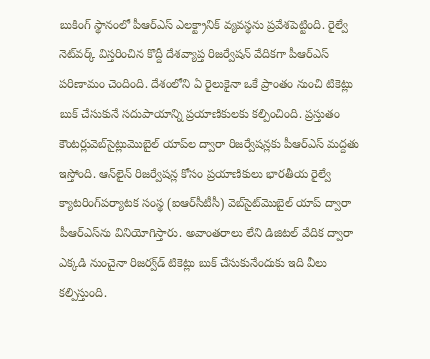బుకింగ్‌ స్థానంలో పీఆర్‌ఎస్‌ ఎలక్ట్రానిక్‌ వ్యవస్థను ప్రవేశపెట్టింది. రైల్వే నెట్‌వర్క్‌ విస్తరించిన కొద్దీ దేశవ్యాప్త రిజర్వేషన్‌ వేదికగా పీఆర్‌ఎస్‌ పరిణామం చెందింది. దేశంలోని ఏ రైలుకైనా ఒకే ప్రాంతం నుంచి టికెట్లు బుక్‌ చేసుకునే సదుపాయాన్ని ప్రయాణికులకు కల్పించింది. ప్రస్తుతం కౌంటర్లువెబ్‌సైట్లుమొబైల్‌ యాప్‌ల ద్వారా రిజర్వేషన్లకు పీఆర్‌ఎస్‌ మద్దతు ఇస్తోంది. ఆన్‌లైన్‌ రిజర్వేషన్ల కోసం ప్రయాణికులు భారతీయ రైల్వే క్యాటరింగ్‌పర్యాటక సంస్థ (ఐఆర్‌సీటీసీ) వెబ్‌సైట్‌మొబైల్‌ యాప్‌ ద్వారా పీఆర్‌ఎస్‌ను వినియోగిస్తారు. అవాంతరాలు లేని డిజిటల్‌ వేదిక ద్వారా ఎక్కడి నుంచైనా రిజర్వ్‌డ్‌ టికెట్లు బుక్‌ చేసుకునేందుకు ఇది వీలు కల్పిస్తుంది.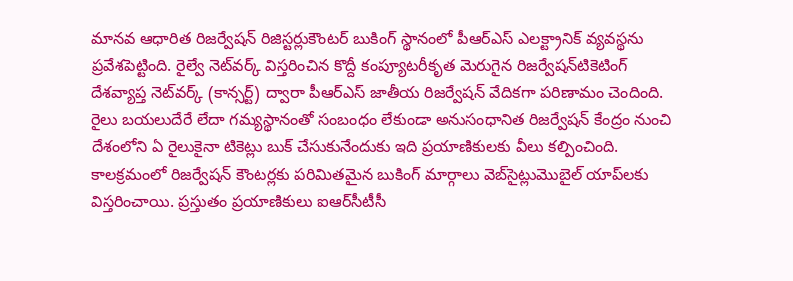మానవ ఆధారిత రిజర్వేషన్‌ రిజిస్టర్లుకౌంటర్‌ బుకింగ్‌ స్థానంలో పీఆర్‌ఎస్‌ ఎలక్ట్రానిక్‌ వ్యవస్థను ప్రవేశపెట్టింది. రైల్వే నెట్‌వర్క్‌ విస్తరించిన కొద్దీ కంప్యూటరీకృత మెరుగైన రిజర్వేషన్‌టికెటింగ్‌ దేశవ్యాప్త నెట్‌వర్క్‌ (కాన్సర్ట్‌) ద్వారా పీఆర్‌ఎస్‌ జాతీయ రిజర్వేషన్‌ వేదికగా పరిణామం చెందింది. రైలు బయలుదేరే లేదా గమ్యస్థానంతో సంబంధం లేకుండా అనుసంధానిత రిజర్వేషన్‌ కేంద్రం నుంచి దేశంలోని ఏ రైలుకైనా టికెట్లు బుక్‌ చేసుకునేందుకు ఇది ప్రయాణికులకు వీలు కల్పించింది. కాలక్రమంలో రిజర్వేషన్‌ కౌంటర్లకు పరిమితమైన బుకింగ్‌ మార్గాలు వెబ్‌సైట్లుమొబైల్‌ యాప్‌లకు విస్తరించాయి. ప్రస్తుతం ప్రయాణికులు ఐఆర్‌సీటీసీ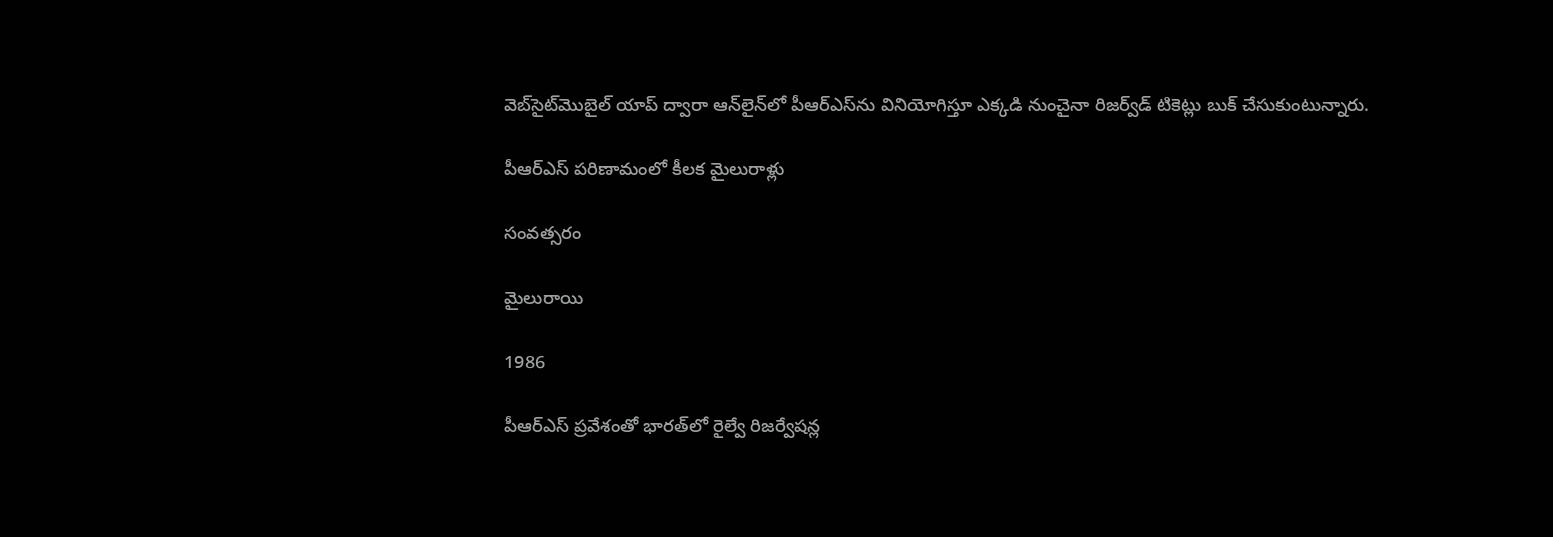వెబ్‌సైట్‌మొబైల్‌ యాప్‌ ద్వారా ఆన్‌లైన్‌లో పీఆర్‌ఎస్‌ను వినియోగిస్తూ ఎక్కడి నుంచైనా రిజర్వ్‌డ్‌ టికెట్లు బుక్‌ చేసుకుంటున్నారు.

పీఆర్‌ఎస్‌ పరిణామంలో కీలక మైలురాళ్లు

సంవత్సరం

మైలురాయి

1986

పీఆర్‌ఎస్‌ ప్రవేశంతో భారత్‌లో రైల్వే రిజర్వేషన్ల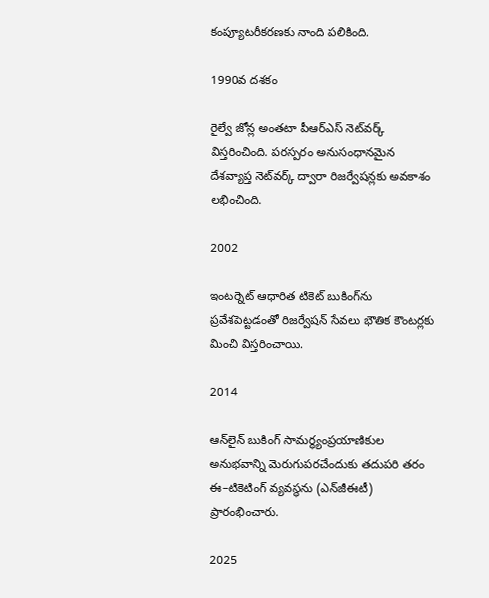కంప్యూటరీకరణకు నాంది పలికింది.

1990వ దశకం

రైల్వే జోన్ల అంతటా పీఆర్‌ఎస్‌ నెట్‌వర్క్‌ విస్తరించింది. పరస్పరం అనుసంధానమైన దేశవ్యాప్త నెట్‌వర్క్‌ ద్వారా రిజర్వేషన్లకు అవకాశం లభించింది.

2002

ఇంటర్నెట్‌ ఆధారిత టికెట్‌ బుకింగ్‌ను ప్రవేశపెట్టడంతో రిజర్వేషన్‌ సేవలు భౌతిక కౌంటర్లకు మించి విస్తరించాయి.

2014

ఆన్‌లైన్‌ బుకింగ్‌ సామర్థ్యంప్రయాణికుల అనుభవాన్ని మెరుగుపరచేందుకు తదుపరి తరం ఈ–టికెటింగ్‌ వ్యవస్థను (ఎన్‌జీఈటీ) ప్రారంభించారు.

2025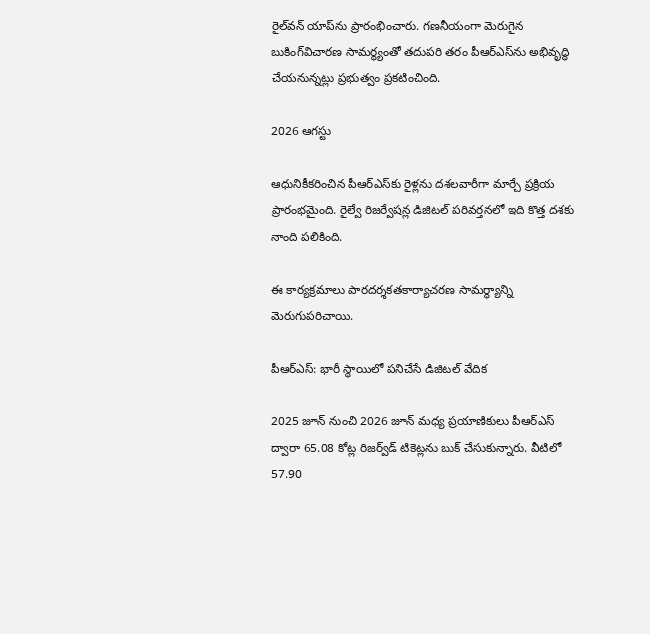రైల్‌వన్‌ యాప్‌ను ప్రారంభించారు. గణనీయంగా మెరుగైన బుకింగ్‌విచారణ సామర్థ్యంతో తదుపరి తరం పీఆర్‌ఎస్‌ను అభివృద్ధి చేయనున్నట్లు ప్రభుత్వం ప్రకటించింది.

2026 ఆగస్టు

ఆధునికీకరించిన పీఆర్‌ఎస్‌కు రైళ్లను దశలవారీగా మార్చే ప్రక్రియ ప్రారంభమైంది. రైల్వే రిజర్వేషన్ల డిజిటల్‌ పరివర్తనలో ఇది కొత్త దశకు నాంది పలికింది.

ఈ కార్యక్రమాలు పారదర్శకతకార్యాచరణ సామర్థ్యాన్ని మెరుగుపరిచాయి.

పీఆర్‌ఎస్‌: భారీ స్థాయిలో పనిచేసే డిజిటల్‌ వేదిక

2025 జూన్‌ నుంచి 2026 జూన్‌ మధ్య ప్రయాణికులు పీఆర్‌ఎస్‌ ద్వారా 65.08 కోట్ల రిజర్వ్‌డ్‌ టికెట్లను బుక్‌ చేసుకున్నారు. వీటిలో 57.90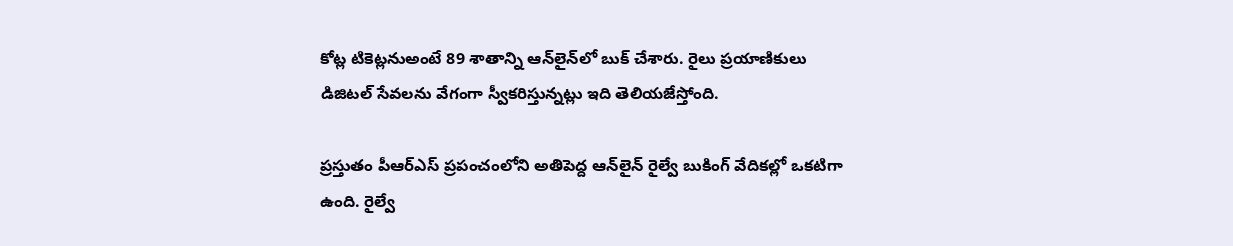కోట్ల టికెట్లనుఅంటే 89 శాతాన్ని ఆన్‌లైన్‌లో బుక్‌ చేశారు. రైలు ప్రయాణికులు డిజిటల్‌ సేవలను వేగంగా స్వీకరిస్తున్నట్లు ఇది తెలియజేస్తోంది.

ప్రస్తుతం పీఆర్‌ఎస్‌ ప్రపంచంలోని అతిపెద్ద ఆన్‌లైన్‌ రైల్వే బుకింగ్‌ వేదికల్లో ఒకటిగా ఉంది. రైల్వే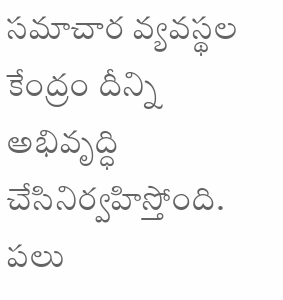సమాచార వ్యవస్థల కేంద్రం దీన్ని అభివృద్ధి చేసినిర్వహిస్తోంది. పలు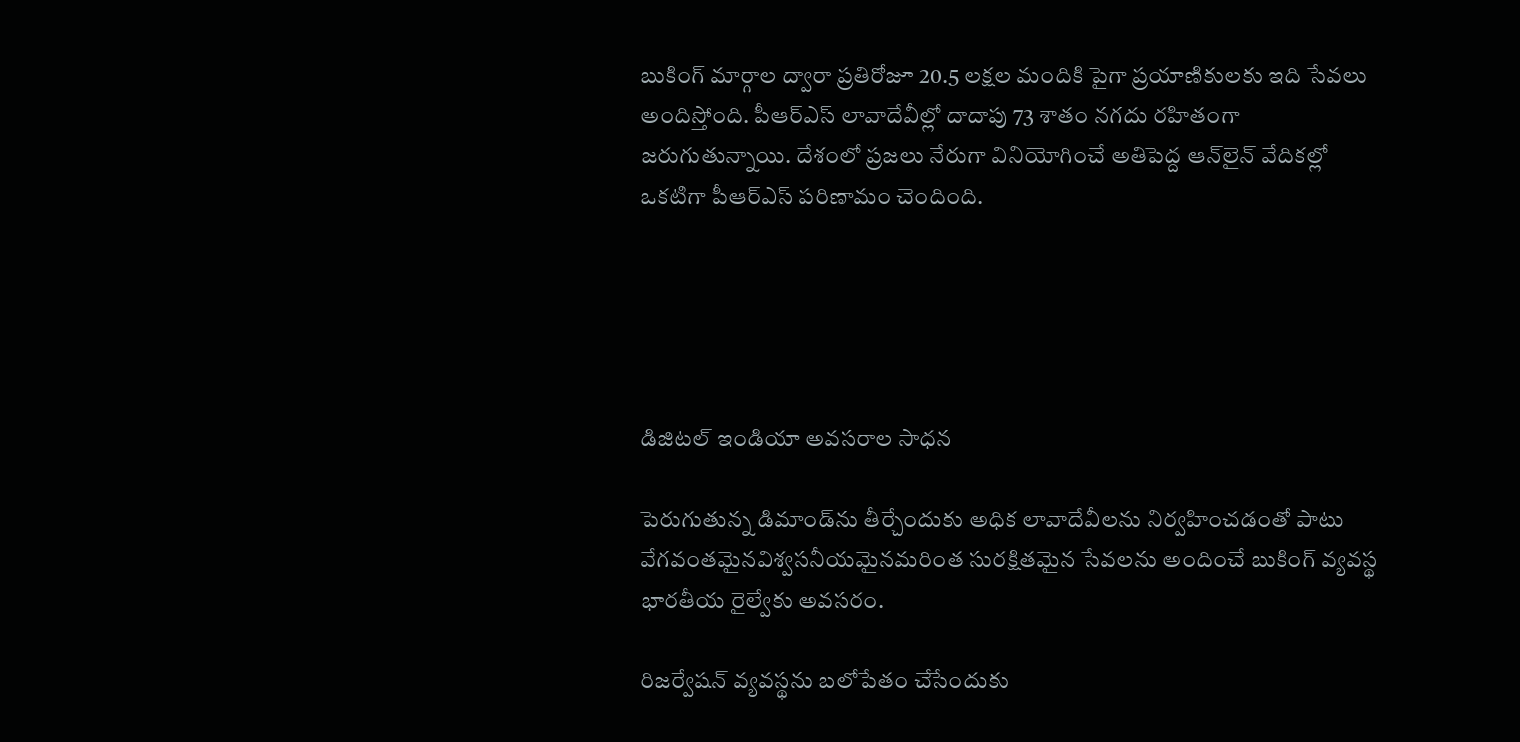బుకింగ్‌ మార్గాల ద్వారా ప్రతిరోజూ 20.5 లక్షల మందికి పైగా ప్రయాణికులకు ఇది సేవలు అందిస్తోంది. పీఆర్‌ఎస్‌ లావాదేవీల్లో దాదాపు 73 శాతం నగదు రహితంగా జరుగుతున్నాయి. దేశంలో ప్రజలు నేరుగా వినియోగించే అతిపెద్ద ఆన్‌లైన్‌ వేదికల్లో ఒకటిగా పీఆర్‌ఎస్‌ పరిణామం చెందింది.





డిజిటల్‌ ఇండియా అవసరాల సాధన

పెరుగుతున్న డిమాండ్‌ను తీర్చేందుకు అధిక లావాదేవీలను నిర్వహించడంతో పాటు వేగవంతమైనవిశ్వసనీయమైనమరింత సురక్షితమైన సేవలను అందించే బుకింగ్‌ వ్యవస్థ భారతీయ రైల్వేకు అవసరం.

రిజర్వేషన్‌ వ్యవస్థను బలోపేతం చేసేందుకు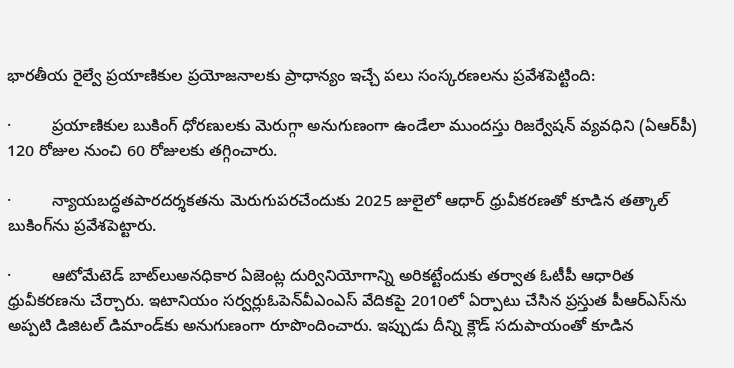భారతీయ రైల్వే ప్రయాణికుల ప్రయోజనాలకు ప్రాధాన్యం ఇచ్చే పలు సంస్కరణలను ప్రవేశపెట్టింది:

·         ప్రయాణికుల బుకింగ్‌ ధోరణులకు మెరుగ్గా అనుగుణంగా ఉండేలా ముందస్తు రిజర్వేషన్‌ వ్యవధిని (ఏఆర్‌పీ) 120 రోజుల నుంచి 60 రోజులకు తగ్గించారు.

·         న్యాయబద్ధతపారదర్శకతను మెరుగుపరచేందుకు 2025 జులైలో ఆధార్‌ ధ్రువీకరణతో కూడిన తత్కాల్‌ బుకింగ్‌ను ప్రవేశపెట్టారు.

·         ఆటోమేటెడ్‌ బాట్‌లుఅనధికార ఏజెంట్ల దుర్వినియోగాన్ని అరికట్టేందుకు తర్వాత ఓటీపీ ఆధారిత ధ్రువీకరణను చేర్చారు. ఇటానియం సర్వర్లుఓపెన్‌వీఎంఎస్‌ వేదికపై 2010లో ఏర్పాటు చేసిన ప్రస్తుత పీఆర్‌ఎస్‌ను అప్పటి డిజిటల్‌ డిమాండ్‌కు అనుగుణంగా రూపొందించారు. ఇప్పుడు దీన్ని క్లౌడ్‌ సదుపాయంతో కూడిన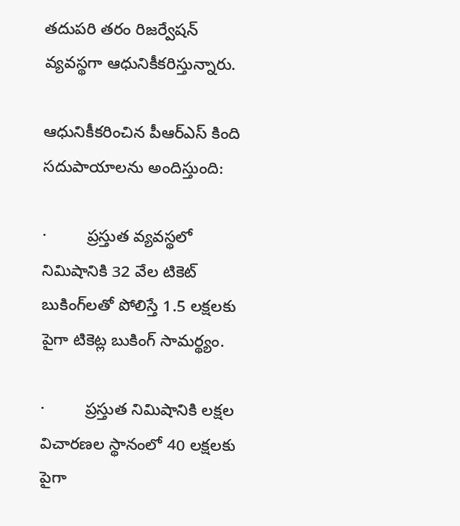తదుపరి తరం రిజర్వేషన్‌ వ్యవస్థగా ఆధునికీకరిస్తున్నారు.

ఆధునికీకరించిన పీఆర్‌ఎస్‌ కింది సదుపాయాలను అందిస్తుంది:

·         ప్రస్తుత వ్యవస్థలో నిమిషానికి 32 వేల టికెట్‌ బుకింగ్‌లతో పోలిస్తే 1.5 లక్షలకు పైగా టికెట్ల బుకింగ్‌ సామర్థ్యం.

·         ప్రస్తుత నిమిషానికి లక్షల విచారణల స్థానంలో 40 లక్షలకు పైగా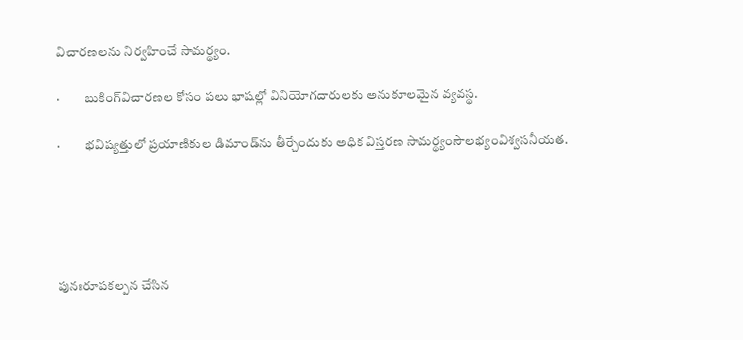విచారణలను నిర్వహించే సామర్థ్యం.

·         బుకింగ్‌విచారణల కోసం పలు భాషల్లో వినియోగదారులకు అనుకూలమైన వ్యవస్థ.

·         భవిష్యత్తులో ప్రయాణికుల డిమాండ్‌ను తీర్చేందుకు అధిక విస్తరణ సామర్థ్యంసౌలభ్యంవిశ్వసనీయత.





పునఃరూపకల్పన చేసిన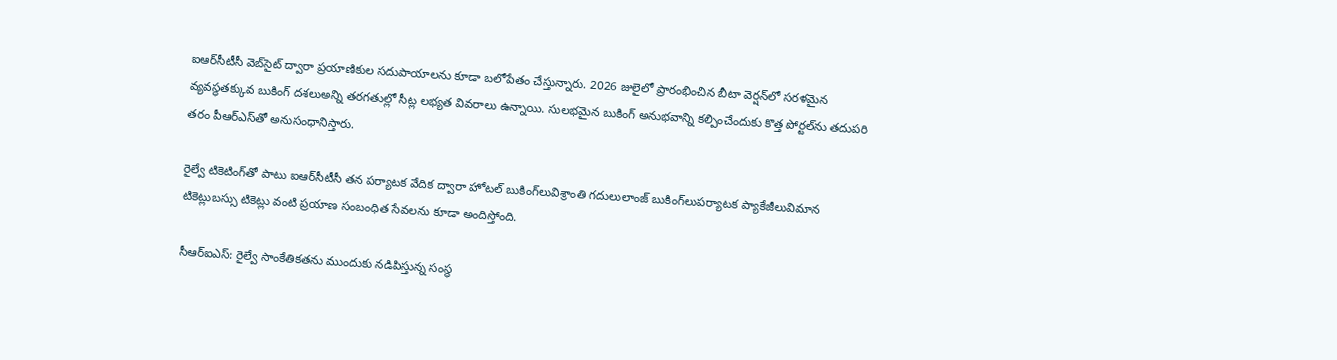ఐఆర్‌సీటీసీ వెబ్‌సైట్‌ ద్వారా ప్రయాణికుల సదుపాయాలను కూడా బలోపేతం చేస్తున్నారు. 2026 జులైలో ప్రారంభించిన బీటా వెర్షన్‌లో సరళమైన వ్యవస్థతక్కువ బుకింగ్‌ దశలుఅన్ని తరగతుల్లో సీట్ల లభ్యత వివరాలు ఉన్నాయి. సులభమైన బుకింగ్‌ అనుభవాన్ని కల్పించేందుకు కొత్త పోర్టల్‌ను తదుపరి తరం పీఆర్‌ఎస్‌తో అనుసంధానిస్తారు.

రైల్వే టికెటింగ్‌తో పాటు ఐఆర్‌సీటీసీ తన పర్యాటక వేదిక ద్వారా హోటల్‌ బుకింగ్‌లువిశ్రాంతి గదులులాంజ్‌ బుకింగ్‌లుపర్యాటక ప్యాకేజీలువిమాన టికెట్లుబస్సు టికెట్లు వంటి ప్రయాణ సంబంధిత సేవలను కూడా అందిస్తోంది.

సీఆర్ఐఎస్‌: రైల్వే సాంకేతికతను ముందుకు నడిపిస్తున్న సంస్థ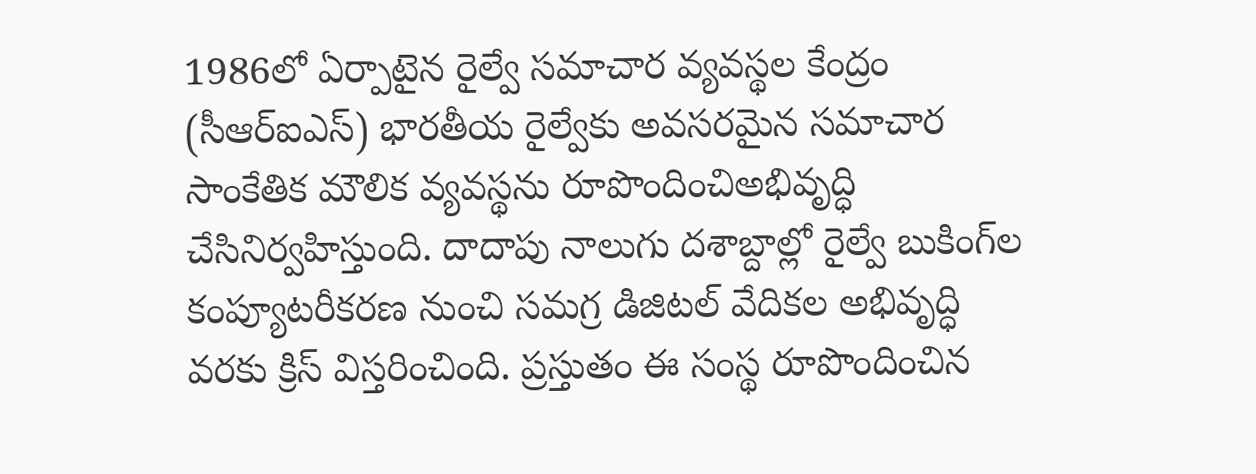1986లో ఏర్పాటైన రైల్వే సమాచార వ్యవస్థల కేంద్రం (సీఆర్ఐఎస్‌) భారతీయ రైల్వేకు అవసరమైన సమాచార సాంకేతిక మౌలిక వ్యవస్థను రూపొందించిఅభివృద్ధి చేసినిర్వహిస్తుంది. దాదాపు నాలుగు దశాబ్దాల్లో రైల్వే బుకింగ్‌ల కంప్యూటరీకరణ నుంచి సమగ్ర డిజిటల్‌ వేదికల అభివృద్ధి వరకు క్రిస్‌ విస్తరించింది. ప్రస్తుతం ఈ సంస్థ రూపొందించిన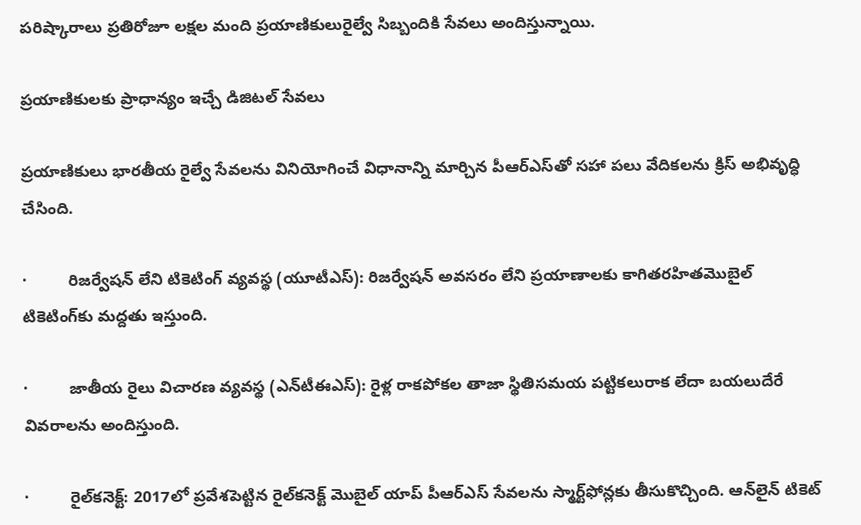పరిష్కారాలు ప్రతిరోజూ లక్షల మంది ప్రయాణికులురైల్వే సిబ్బందికి సేవలు అందిస్తున్నాయి.

ప్రయాణికులకు ప్రాధాన్యం ఇచ్చే డిజిటల్‌ సేవలు

ప్రయాణికులు భారతీయ రైల్వే సేవలను వినియోగించే విధానాన్ని మార్చిన పీఆర్‌ఎస్‌తో సహా పలు వేదికలను క్రిస్‌ అభివృద్ధి చేసింది.

·         రిజర్వేషన్‌ లేని టికెటింగ్‌ వ్యవస్థ (యూటీఎస్‌): రిజర్వేషన్‌ అవసరం లేని ప్రయాణాలకు కాగితరహితమొబైల్‌ టికెటింగ్‌కు మద్దతు ఇస్తుంది.

·         జాతీయ రైలు విచారణ వ్యవస్థ (ఎన్‌టీఈఎస్‌): రైళ్ల రాకపోకల తాజా స్థితిసమయ పట్టికలురాక లేదా బయలుదేరే వివరాలను అందిస్తుంది.

·         రైల్‌కనెక్ట్‌: 2017లో ప్రవేశపెట్టిన రైల్‌కనెక్ట్‌ మొబైల్‌ యాప్‌ పీఆర్‌ఎస్‌ సేవలను స్మార్ట్‌ఫోన్లకు తీసుకొచ్చింది. ఆన్‌లైన్‌ టికెట్‌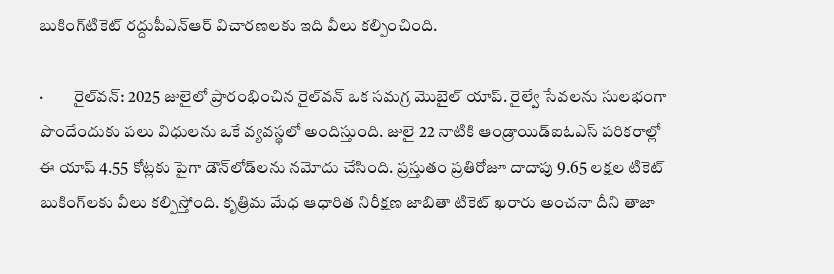బుకింగ్‌టికెట్‌ రద్దుపీఎన్‌ఆర్‌ విచారణలకు ఇది వీలు కల్పించింది.

·         రైల్‌వన్‌: 2025 జులైలో ప్రారంభించిన రైల్‌వన్‌ ఒక సమగ్ర మొబైల్‌ యాప్‌. రైల్వే సేవలను సులభంగా పొందేందుకు పలు విధులను ఒకే వ్యవస్థలో అందిస్తుంది. జులై 22 నాటికి ఆండ్రాయిడ్‌ఐఓఎస్‌ పరికరాల్లో ఈ యాప్‌ 4.55 కోట్లకు పైగా డౌన్‌లోడ్‌లను నమోదు చేసింది. ప్రస్తుతం ప్రతిరోజూ దాదాపు 9.65 లక్షల టికెట్‌ బుకింగ్‌లకు వీలు కల్పిస్తోంది. కృత్రిమ మేధ ఆధారిత నిరీక్షణ జాబితా టికెట్‌ ఖరారు అంచనా దీని తాజా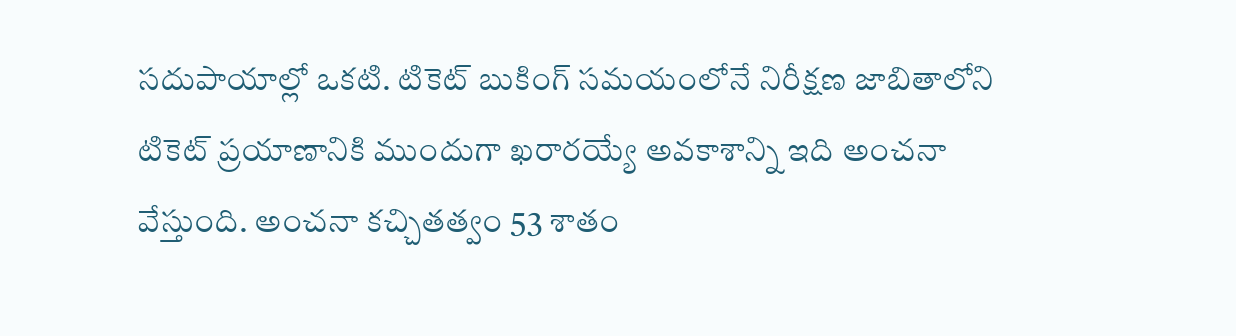సదుపాయాల్లో ఒకటి. టికెట్‌ బుకింగ్‌ సమయంలోనే నిరీక్షణ జాబితాలోని టికెట్‌ ప్రయాణానికి ముందుగా ఖరారయ్యే అవకాశాన్ని ఇది అంచనా వేస్తుంది. అంచనా కచ్చితత్వం 53 శాతం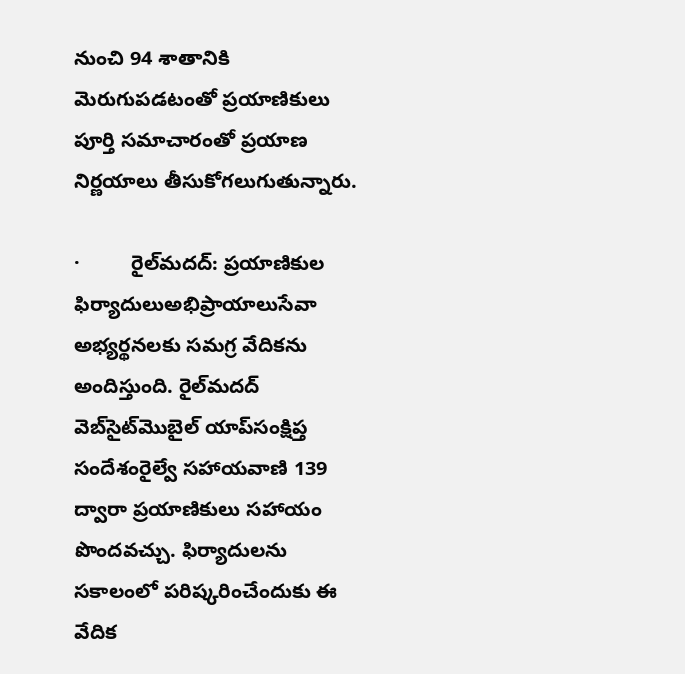నుంచి 94 శాతానికి మెరుగుపడటంతో ప్రయాణికులు పూర్తి సమాచారంతో ప్రయాణ నిర్ణయాలు తీసుకోగలుగుతున్నారు.

·         రైల్‌మదద్‌: ప్రయాణికుల ఫిర్యాదులుఅభిప్రాయాలుసేవా అభ్యర్థనలకు సమగ్ర వేదికను అందిస్తుంది. రైల్‌మదద్‌ వెబ్‌సైట్‌మొబైల్‌ యాప్‌సంక్షిప్త సందేశంరైల్వే సహాయవాణి 139 ద్వారా ప్రయాణికులు సహాయం పొందవచ్చు. ఫిర్యాదులను సకాలంలో పరిష్కరించేందుకు ఈ వేదిక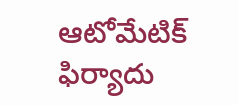ఆటోమేటిక్‌ ఫిర్యాదు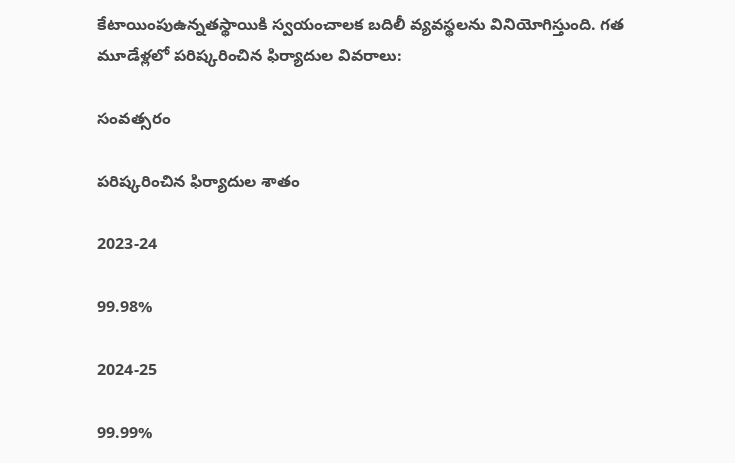కేటాయింపుఉన్నతస్థాయికి స్వయంచాలక బదిలీ వ్యవస్థలను వినియోగిస్తుంది. గత మూడేళ్లలో పరిష్కరించిన ఫిర్యాదుల వివరాలు:

సంవత్సరం

పరిష్కరించిన ఫిర్యాదుల శాతం

2023-24

99.98%

2024-25

99.99%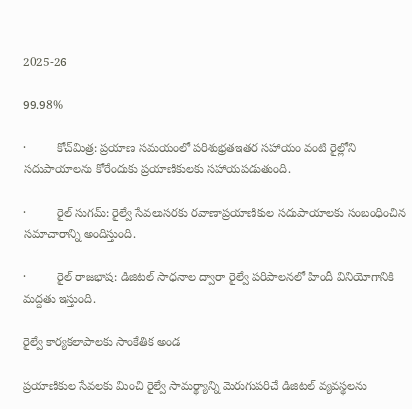2025-26

99.98%

·         కోచ్‌మిత్ర: ప్రయాణ సమయంలో పరిశుభ్రతఇతర సహాయం వంటి రైల్లోని సదుపాయాలను కోరేందుకు ప్రయాణికులకు సహాయపడుతుంది.

·         రైల్‌ సుగమ్‌: రైల్వే సేవలుసరకు రవాణాప్రయాణికుల సదుపాయాలకు సంబంధించిన సమాచారాన్ని అందిస్తుంది.

·         రైల్‌ రాజభాష: డిజిటల్‌ సాధనాల ద్వారా రైల్వే పరిపాలనలో హిందీ వినియోగానికి మద్దతు ఇస్తుంది.

రైల్వే కార్యకలాపాలకు సాంకేతిక అండ

ప్రయాణికుల సేవలకు మించి రైల్వే సామర్థ్యాన్ని మెరుగుపరిచే డిజిటల్‌ వ్యవస్థలను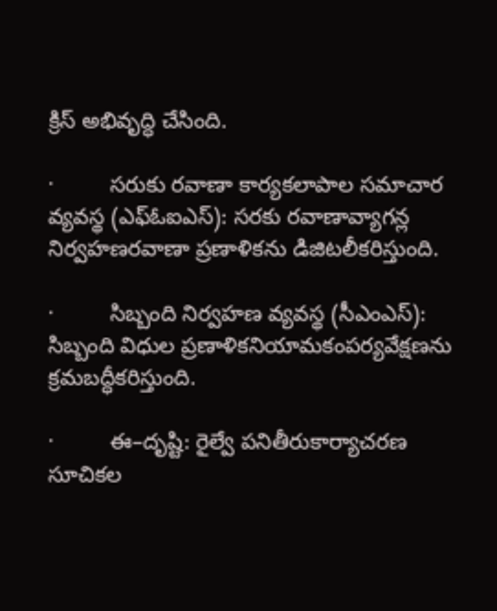క్రిస్‌ అభివృద్ధి చేసింది.

·         సరుకు రవాణా కార్యకలాపాల సమాచార వ్యవస్థ (ఎఫ్‌ఓఐఎస్‌): సరకు రవాణావ్యాగన్ల నిర్వహణరవాణా ప్రణాళికను డిజిటలీకరిస్తుంది.

·         సిబ్బంది నిర్వహణ వ్యవస్థ (సీఎంఎస్‌): సిబ్బంది విధుల ప్రణాళికనియామకంపర్యవేక్షణను క్రమబద్ధీకరిస్తుంది.

·         ఈ–దృష్టి: రైల్వే పనితీరుకార్యాచరణ సూచికల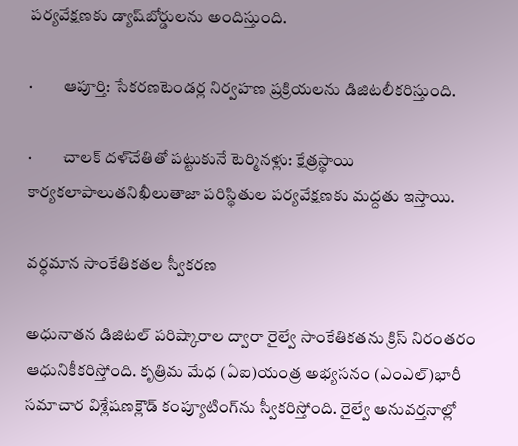పర్యవేక్షణకు డ్యాష్‌బోర్డులను అందిస్తుంది.

·         ఆపూర్తి: సేకరణటెండర్ల నిర్వహణ ప్రక్రియలను డిజిటలీకరిస్తుంది.

·         చాలక్‌ దళ్‌చేతితో పట్టుకునే టెర్మినళ్లు: క్షేత్రస్థాయి కార్యకలాపాలుతనిఖీలుతాజా పరిస్థితుల పర్యవేక్షణకు మద్దతు ఇస్తాయి.

వర్ధమాన సాంకేతికతల స్వీకరణ

అధునాతన డిజిటల్‌ పరిష్కారాల ద్వారా రైల్వే సాంకేతికతను క్రిస్‌ నిరంతరం ఆధునికీకరిస్తోంది. కృత్రిమ మేధ (ఏఐ)యంత్ర అభ్యసనం (ఎంఎల్‌)భారీ సమాచార విశ్లేషణక్లౌడ్‌ కంప్యూటింగ్‌ను స్వీకరిస్తోంది. రైల్వే అనువర్తనాల్లో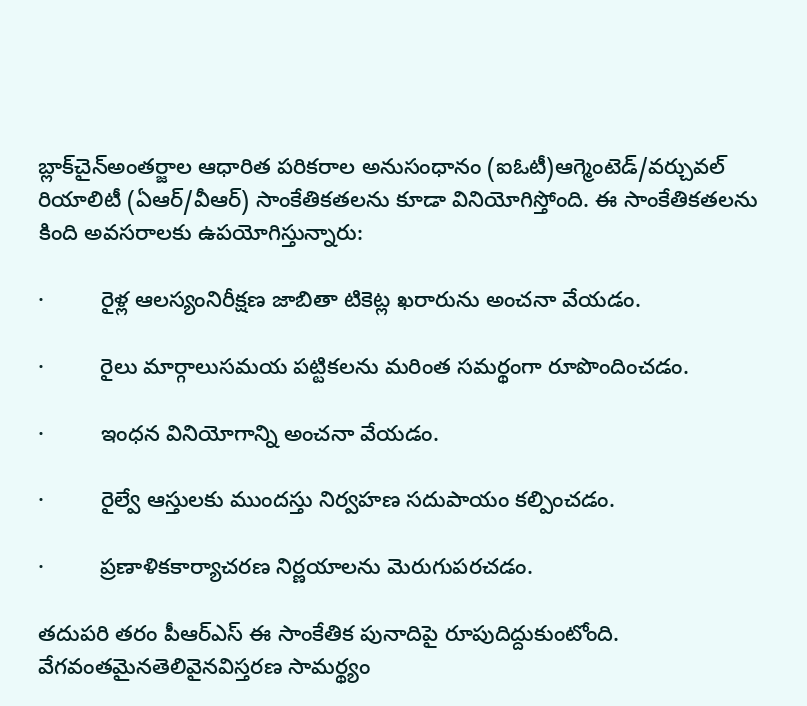బ్లాక్‌చైన్‌అంతర్జాల ఆధారిత పరికరాల అనుసంధానం (ఐఓటీ)ఆగ్మెంటెడ్‌/వర్చువల్‌ రియాలిటీ (ఏఆర్‌/వీఆర్‌) సాంకేతికతలను కూడా వినియోగిస్తోంది. ఈ సాంకేతికతలను కింది అవసరాలకు ఉపయోగిస్తున్నారు:

·         రైళ్ల ఆలస్యంనిరీక్షణ జాబితా టికెట్ల ఖరారును అంచనా వేయడం.

·         రైలు మార్గాలుసమయ పట్టికలను మరింత సమర్థంగా రూపొందించడం.

·         ఇంధన వినియోగాన్ని అంచనా వేయడం.

·         రైల్వే ఆస్తులకు ముందస్తు నిర్వహణ సదుపాయం కల్పించడం.

·         ప్రణాళికకార్యాచరణ నిర్ణయాలను మెరుగుపరచడం.

తదుపరి తరం పీఆర్‌ఎస్‌ ఈ సాంకేతిక పునాదిపై రూపుదిద్దుకుంటోంది. వేగవంతమైనతెలివైనవిస్తరణ సామర్థ్యం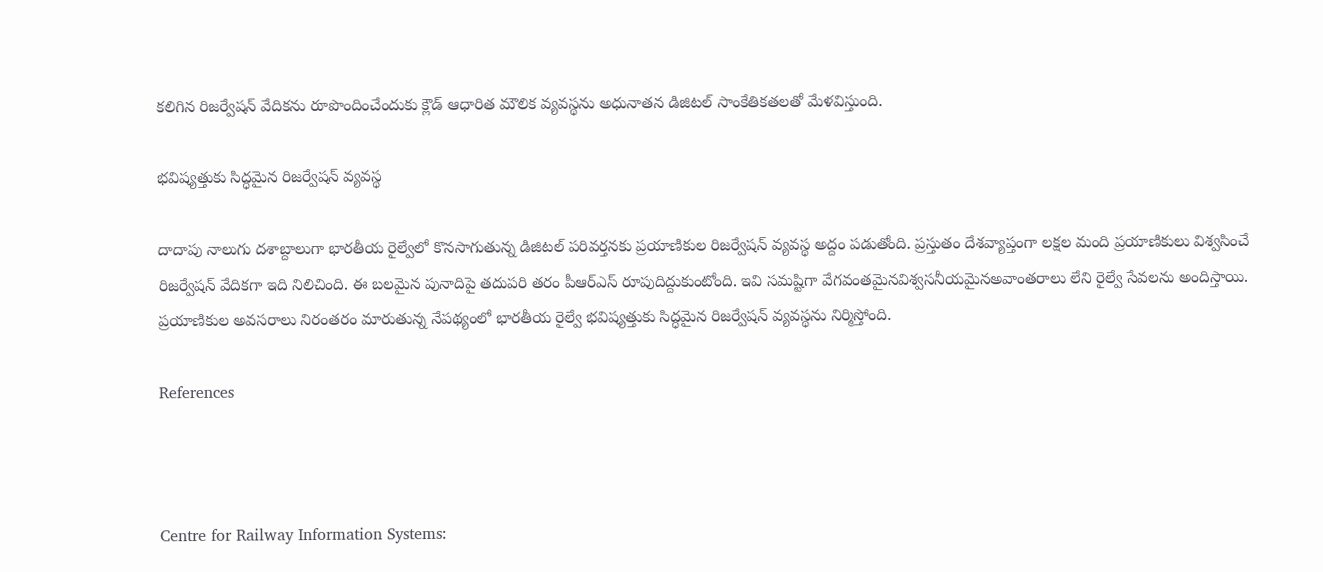కలిగిన రిజర్వేషన్‌ వేదికను రూపొందించేందుకు క్లౌడ్‌ ఆధారిత మౌలిక వ్యవస్థను అధునాతన డిజిటల్‌ సాంకేతికతలతో మేళవిస్తుంది.

భవిష్యత్తుకు సిద్ధమైన రిజర్వేషన్‌ వ్యవస్థ

దాదాపు నాలుగు దశాబ్దాలుగా భారతీయ రైల్వేలో కొనసాగుతున్న డిజిటల్‌ పరివర్తనకు ప్రయాణికుల రిజర్వేషన్‌ వ్యవస్థ అద్దం పడుతోంది. ప్రస్తుతం దేశవ్యాప్తంగా లక్షల మంది ప్రయాణికులు విశ్వసించే రిజర్వేషన్‌ వేదికగా ఇది నిలిచింది. ఈ బలమైన పునాదిపై తదుపరి తరం పీఆర్‌ఎస్‌ రూపుదిద్దుకుంటోంది. ఇవి సమష్టిగా వేగవంతమైనవిశ్వసనీయమైనఅవాంతరాలు లేని రైల్వే సేవలను అందిస్తాయి. ప్రయాణికుల అవసరాలు నిరంతరం మారుతున్న నేపథ్యంలో భారతీయ రైల్వే భవిష్యత్తుకు సిద్ధమైన రిజర్వేషన్‌ వ్యవస్థను నిర్మిస్తోంది.

References



Centre for Railway Information Systems: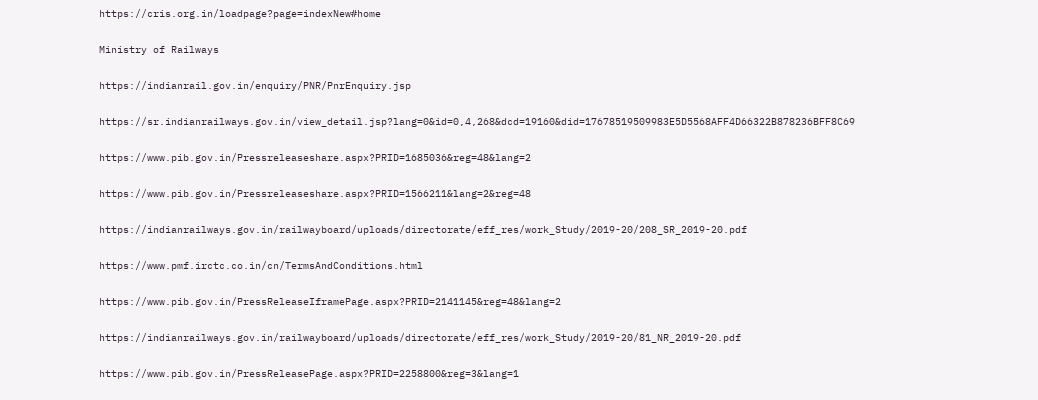https://cris.org.in/loadpage?page=indexNew#home

Ministry of Railways

https://indianrail.gov.in/enquiry/PNR/PnrEnquiry.jsp

https://sr.indianrailways.gov.in/view_detail.jsp?lang=0&id=0,4,268&dcd=19160&did=17678519509983E5D5568AFF4D66322B878236BFF8C69

https://www.pib.gov.in/Pressreleaseshare.aspx?PRID=1685036&reg=48&lang=2

https://www.pib.gov.in/Pressreleaseshare.aspx?PRID=1566211&lang=2&reg=48

https://indianrailways.gov.in/railwayboard/uploads/directorate/eff_res/work_Study/2019-20/208_SR_2019-20.pdf

https://www.pmf.irctc.co.in/cn/TermsAndConditions.html

https://www.pib.gov.in/PressReleaseIframePage.aspx?PRID=2141145&reg=48&lang=2

https://indianrailways.gov.in/railwayboard/uploads/directorate/eff_res/work_Study/2019-20/81_NR_2019-20.pdf

https://www.pib.gov.in/PressReleasePage.aspx?PRID=2258800&reg=3&lang=1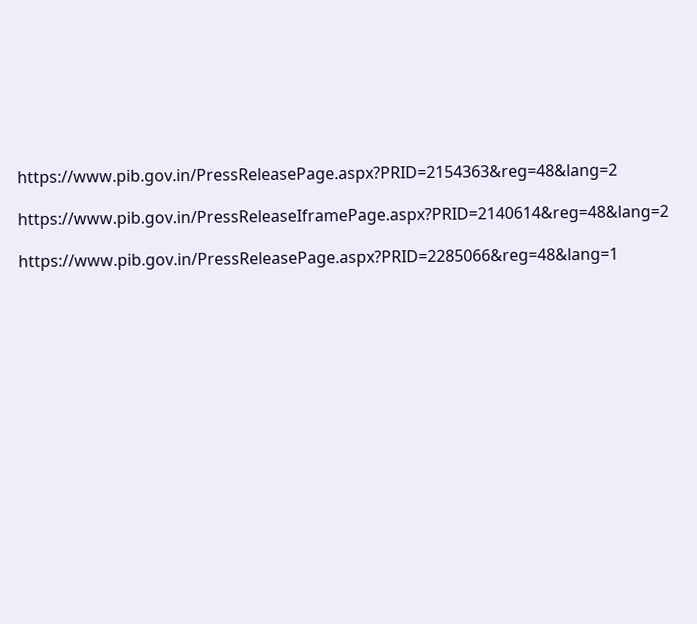https://www.pib.gov.in/PressReleasePage.aspx?PRID=2154363&reg=48&lang=2

https://www.pib.gov.in/PressReleaseIframePage.aspx?PRID=2140614&reg=48&lang=2

https://www.pib.gov.in/PressReleasePage.aspx?PRID=2285066&reg=48&lang=1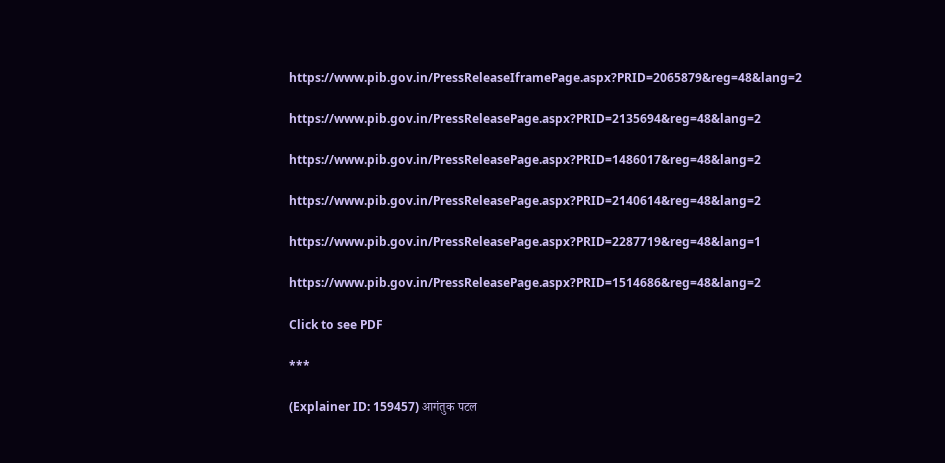https://www.pib.gov.in/PressReleaseIframePage.aspx?PRID=2065879&reg=48&lang=2

https://www.pib.gov.in/PressReleasePage.aspx?PRID=2135694&reg=48&lang=2

https://www.pib.gov.in/PressReleasePage.aspx?PRID=1486017&reg=48&lang=2

https://www.pib.gov.in/PressReleasePage.aspx?PRID=2140614&reg=48&lang=2

https://www.pib.gov.in/PressReleasePage.aspx?PRID=2287719&reg=48&lang=1

https://www.pib.gov.in/PressReleasePage.aspx?PRID=1514686&reg=48&lang=2

Click to see PDF

***

(Explainer ID: 159457) आगंतुक पटल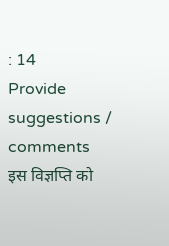: 14
Provide suggestions / comments
इस विज्ञप्ति को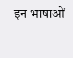इन भाषाओं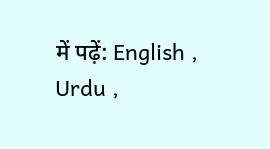में पढ़ें: English , Urdu ,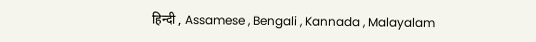हिन्दी , Assamese , Bengali , Kannada , Malayalam